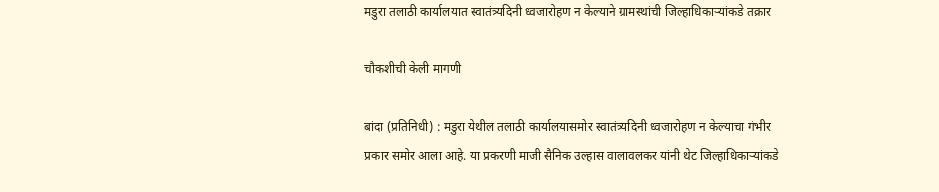मडुरा तलाठी कार्यालयात स्वातंत्र्यदिनी ध्वजारोहण न केल्याने ग्रामस्थांची जिल्हाधिकार्‍यांकडे तक्रार

चौकशीची केली मागणी

बांदा (प्रतिनिधी) : मडुरा येथील तलाठी कार्यालयासमोर स्वातंत्र्यदिनी ध्वजारोहण न केल्याचा गंभीर प्रकार समोर आला आहे. या प्रकरणी माजी सैनिक उल्हास वालावलकर यांनी थेट जिल्हाधिकार्‍यांकडे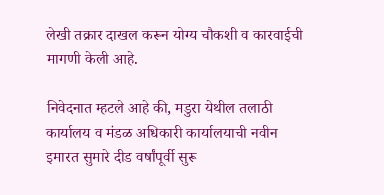लेखी तक्रार दाखल करून योग्य चौकशी व कारवाईची मागणी केली आहे.

निवेदनात म्हटले आहे की, मडुरा येथील तलाठी कार्यालय व मंडळ अधिकारी कार्यालयाची नवीन इमारत सुमारे दीड वर्षांपूर्वी सुरू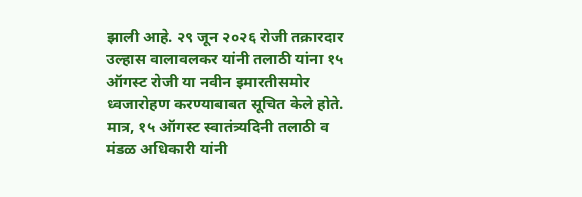झाली आहे. २९ जून २०२६ रोजी तक्रारदार उल्हास वालावलकर यांनी तलाठी यांना १५ ऑगस्ट रोजी या नवीन इमारतीसमोर ध्वजारोहण करण्याबाबत सूचित केले होते. मात्र, १५ ऑगस्ट स्वातंत्र्यदिनी तलाठी व मंडळ अधिकारी यांनी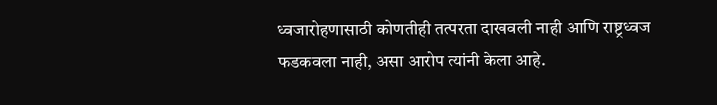ध्वजारोहणासाठी कोणतीही तत्परता दाखवली नाही आणि राष्ट्रध्वज फडकवला नाही, असा आरोप त्यांनी केला आहे.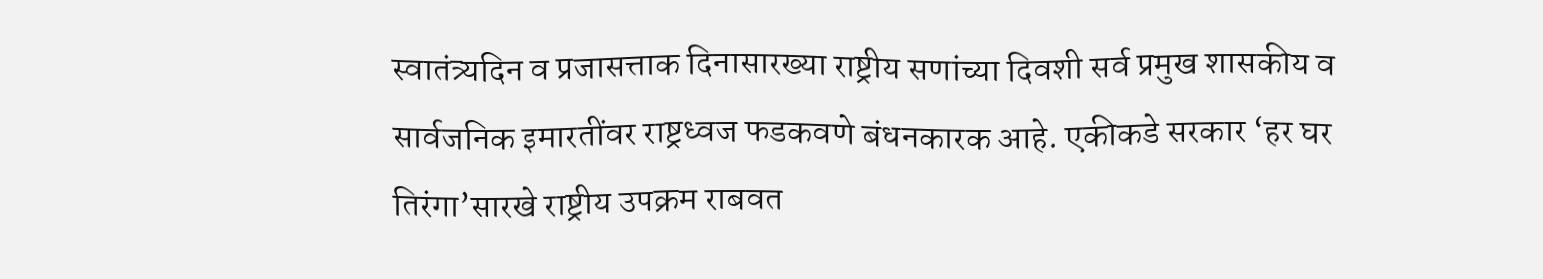स्वातंत्र्यदिन व प्रजासत्ताक दिनासारख्या राष्ट्रीय सणांच्या दिवशी सर्व प्रमुख शासकीय व सार्वजनिक इमारतींवर राष्ट्रध्वज फडकवणे बंधनकारक आहे. एकीकडे सरकार ‘हर घर तिरंगा’सारखे राष्ट्रीय उपक्रम राबवत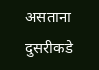असताना दुसरीकडे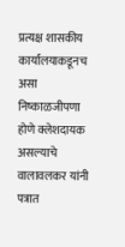प्रत्यक्ष शासकीय कार्यालयाकडूनच असा निष्काळजीपणा होणे क्लेशदायक असल्याचे वालावलकर यांनी पत्रात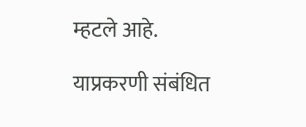म्हटले आहे.

याप्रकरणी संबंधित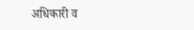अधिकारी व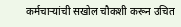कर्मचाऱ्यांची सखोल चौकशी करून उचित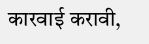कारवाई करावी,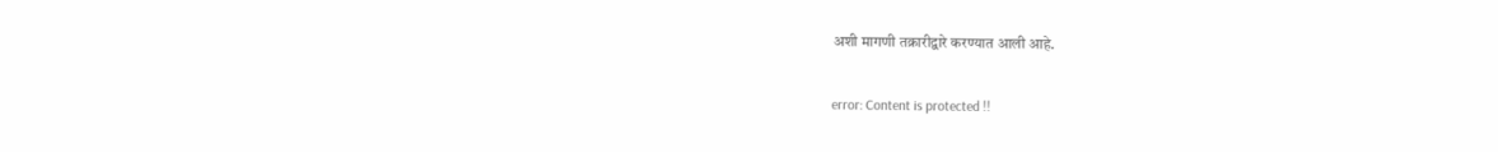अशी मागणी तक्रारीद्वारे करण्यात आली आहे.

error: Content is protected !!